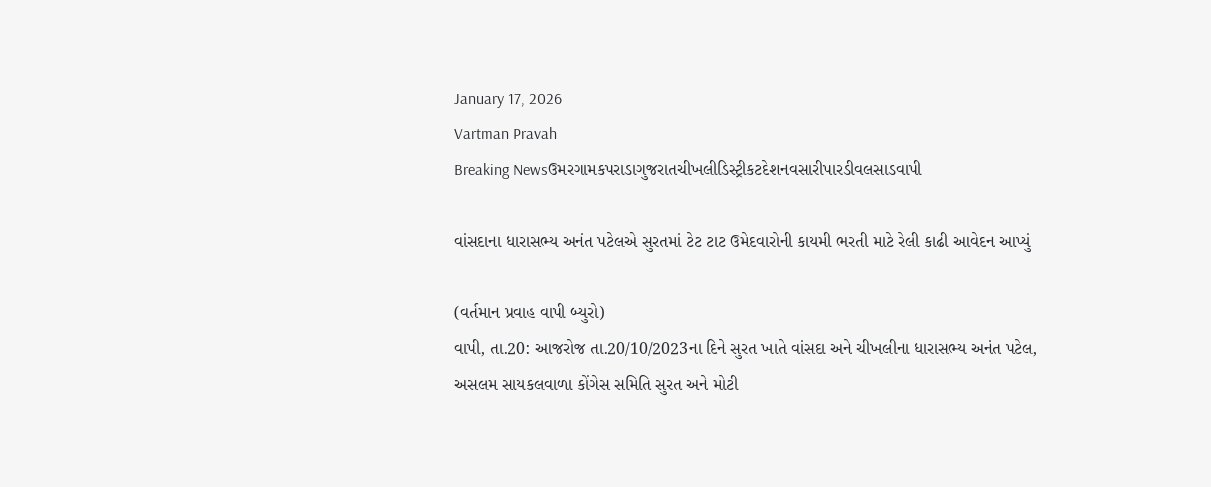January 17, 2026
Vartman Pravah
Breaking Newsઉમરગામકપરાડાગુજરાતચીખલીડિસ્ટ્રીકટદેશનવસારીપારડીવલસાડવાપી

વાંસદાના ધારાસભ્‍ય અનંત પટેલએ સુરતમાં ટેટ ટાટ ઉમેદવારોની કાયમી ભરતી માટે રેલી કાઢી આવેદન આપ્‍યું

(વર્તમાન પ્રવાહ વાપી બ્‍યુરો)
વાપી, તા.20: આજરોજ તા.20/10/2023ના દિને સુરત ખાતે વાંસદા અને ચીખલીના ધારાસભ્‍ય અનંત પટેલ, અસલમ સાયકલવાળા કોંગેસ સમિતિ સુરત અને મોટી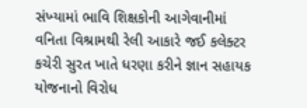સંખ્‍યામાં ભાવિ શિક્ષકોની આગેવાનીમાં વનિતા વિશ્રામથી રેલી આકારે જઈ કલેક્‍ટર કચેરી સુરત ખાતે ધરણા કરીને જ્ઞાન સહાયક યોજનાનો વિરોધ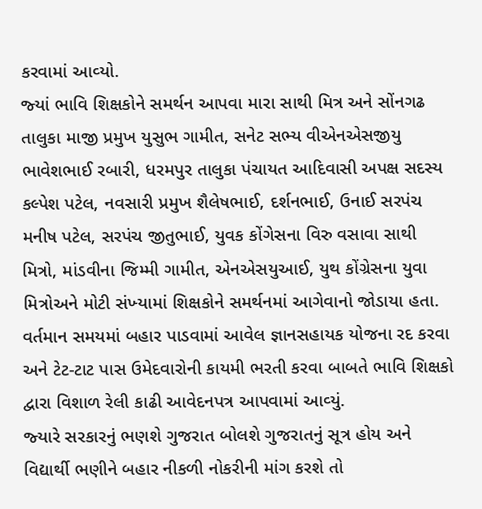કરવામાં આવ્‍યો.
જ્‍યાં ભાવિ શિક્ષકોને સમર્થન આપવા મારા સાથી મિત્ર અને સોંનગઢ તાલુકા માજી પ્રમુખ યુસુભ ગામીત, સનેટ સભ્‍ય વીએનએસજીયુ ભાવેશભાઈ રબારી, ધરમપુર તાલુકા પંચાયત આદિવાસી અપક્ષ સદસ્‍ય કલ્‍પેશ પટેલ, નવસારી પ્રમુખ શૈલેષભાઈ, દર્શનભાઈ, ઉનાઈ સરપંચ મનીષ પટેલ, સરપંચ જીતુભાઈ, યુવક કોંગેસના વિરુ વસાવા સાથી મિત્રો, માંડવીના જિમ્‍મી ગામીત, એનએસયુઆઈ, યુથ કોંગ્રેસના યુવા મિત્રોઅને મોટી સંખ્‍યામાં શિક્ષકોને સમર્થનમાં આગેવાનો જોડાયા હતા.
વર્તમાન સમયમાં બહાર પાડવામાં આવેલ જ્ઞાનસહાયક યોજના રદ કરવા અને ટેટ-ટાટ પાસ ઉમેદવારોની કાયમી ભરતી કરવા બાબતે ભાવિ શિક્ષકો દ્વારા વિશાળ રેલી કાઢી આવેદનપત્ર આપવામાં આવ્‍યું.
જ્‍યારે સરકારનું ભણશે ગુજરાત બોલશે ગુજરાતનું સૂત્ર હોય અને વિદ્યાર્થી ભણીને બહાર નીકળી નોકરીની માંગ કરશે તો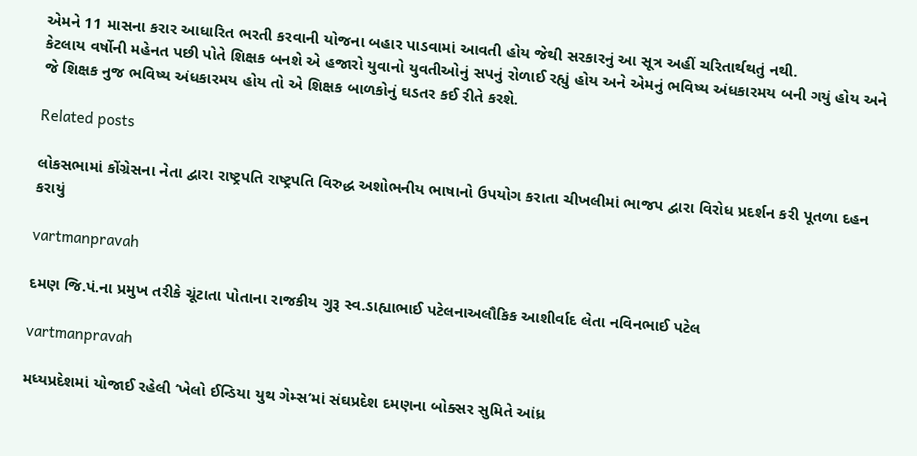એમને 11 માસના કરાર આધારિત ભરતી કરવાની યોજના બહાર પાડવામાં આવતી હોય જેથી સરકારનું આ સૂત્ર અહીં ચરિતાર્થથતું નથી.
કેટલાય વર્ષોની મહેનત પછી પોતે શિક્ષક બનશે એ હજારો યુવાનો યુવતીઓનું સપનું રોળાઈ રહ્યું હોય અને એમનું ભવિષ્‍ય અંધકારમય બની ગયું હોય અને જે શિક્ષક નુજ ભવિષ્‍ય અંધકારમય હોય તો એ શિક્ષક બાળકોનું ઘડતર કઈ રીતે કરશે.

Related posts

લોકસભામાં કોંગ્રેસના નેતા દ્વારા રાષ્ટ્રપતિ રાષ્‍ટ્રપતિ વિરુદ્ધ અશોભનીય ભાષાનો ઉપયોગ કરાતા ચીખલીમાં ભાજપ દ્વારા વિરોધ પ્રદર્શન કરી પૂતળા દહન કરાયું

vartmanpravah

દમણ જિ.પં.ના પ્રમુખ તરીકે ચૂંટાતા પોતાના રાજકીય ગુરૂ સ્‍વ.ડાહ્યાભાઈ પટેલનાઅલૌકિક આશીર્વાદ લેતા નવિનભાઈ પટેલ

vartmanpravah

મધ્‍યપ્રદેશમાં યોજાઈ રહેલી ‘ખેલો ઈન્‍ડિયા યુથ ગેમ્‍સ’માં સંઘપ્રદેશ દમણના બોક્‍સર સુમિતે આંધ્ર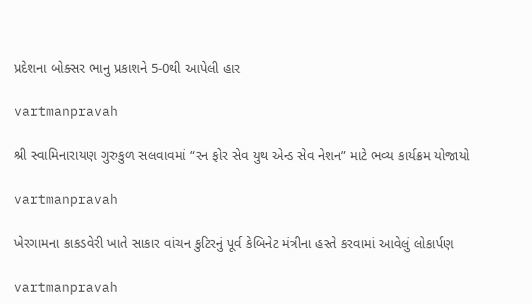પ્રદેશના બોક્‍સર ભાનુ પ્રકાશને 5-0થી આપેલી હાર

vartmanpravah

શ્રી સ્વામિનારાયણ ગુરુકુળ સલવાવમાં “રન ફોર સેવ યુથ એન્ડ સેવ નેશન” માટે ભવ્ય કાર્યક્રમ યોજાયો

vartmanpravah

ખેરગામના કાકડવેરી ખાતે સાકાર વાંચન કુટિરનું પૂર્વ કેબિનેટ મંત્રીના હસ્‍તે કરવામાં આવેલું લોકાર્પણ

vartmanpravah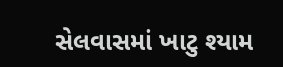સેલવાસમાં ખાટુ શ્‍યામ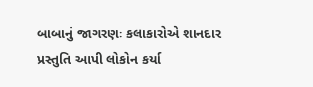બાબાનું જાગરણઃ કલાકારોએ શાનદાર પ્રસ્‍તુતિ આપી લોકોન કર્યા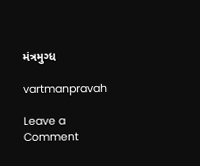મંત્રમુગ્‍ધ

vartmanpravah

Leave a Comment